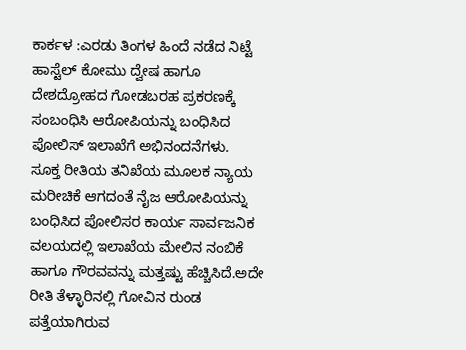ಕಾರ್ಕಳ :ಎರಡು ತಿಂಗಳ ಹಿಂದೆ ನಡೆದ ನಿಟ್ಟೆ ಹಾಸ್ಟೆಲ್ ಕೋಮು ದ್ವೇಷ ಹಾಗೂ ದೇಶದ್ರೋಹದ ಗೋಡಬರಹ ಪ್ರಕರಣಕ್ಕೆ ಸಂಬಂಧಿಸಿ ಆರೋಪಿಯನ್ನು ಬಂಧಿಸಿದ ಪೋಲಿಸ್ ಇಲಾಖೆಗೆ ಅಭಿನಂದನೆಗಳು.
ಸೂಕ್ತ ರೀತಿಯ ತನಿಖೆಯ ಮೂಲಕ ನ್ಯಾಯ ಮರೀಚಿಕೆ ಆಗದಂತೆ ನೈಜ ಆರೋಪಿಯನ್ನು ಬಂಧಿಸಿದ ಪೋಲಿಸರ ಕಾರ್ಯ ಸಾರ್ವಜನಿಕ ವಲಯದಲ್ಲಿ ಇಲಾಖೆಯ ಮೇಲಿನ ನಂಬಿಕೆ ಹಾಗೂ ಗೌರವವನ್ನು ಮತ್ತಷ್ಟು ಹೆಚ್ಚಿಸಿದೆ.ಅದೇ ರೀತಿ ತೆಳ್ಳಾರಿನಲ್ಲಿ ಗೋವಿನ ರುಂಡ ಪತ್ತೆಯಾಗಿರುವ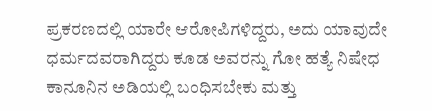ಪ್ರಕರಣದಲ್ಲಿ ಯಾರೇ ಆರೋಪಿಗಳಿದ್ದರು, ಅದು ಯಾವುದೇ ಧರ್ಮದವರಾಗಿದ್ದರು ಕೂಡ ಅವರನ್ನು ಗೋ ಹತ್ಯೆ ನಿಷೇಧ ಕಾನೂನಿನ ಅಡಿಯಲ್ಲಿ ಬಂಧಿಸಬೇಕು ಮತ್ತು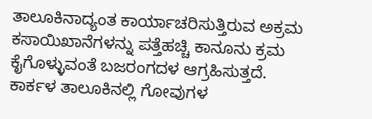ತಾಲೂಕಿನಾದ್ಯಂತ ಕಾರ್ಯಾಚರಿಸುತ್ತಿರುವ ಅಕ್ರಮ ಕಸಾಯಿಖಾನೆಗಳನ್ನು ಪತ್ತೆಹಚ್ಚಿ ಕಾನೂನು ಕ್ರಮ ಕೈಗೊಳ್ಳುವಂತೆ ಬಜರಂಗದಳ ಆಗ್ರಹಿಸುತ್ತದೆ.
ಕಾರ್ಕಳ ತಾಲೂಕಿನಲ್ಲಿ ಗೋವುಗಳ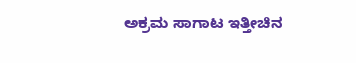ಅಕ್ರಮ ಸಾಗಾಟ ಇತ್ತೀಚಿನ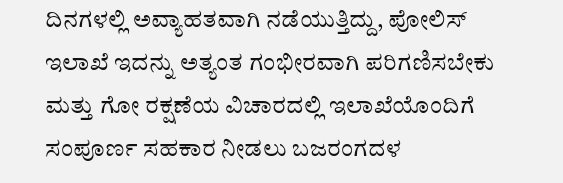ದಿನಗಳಲ್ಲಿ ಅವ್ಯಾಹತವಾಗಿ ನಡೆಯುತ್ತಿದ್ದು, ಪೋಲಿಸ್ ಇಲಾಖೆ ಇದನ್ನು ಅತ್ಯಂತ ಗಂಭೀರವಾಗಿ ಪರಿಗಣಿಸಬೇಕು ಮತ್ತು ಗೋ ರಕ್ಷಣೆಯ ವಿಚಾರದಲ್ಲಿ ಇಲಾಖೆಯೊಂದಿಗೆ ಸಂಪೂರ್ಣ ಸಹಕಾರ ನೀಡಲು ಬಜರಂಗದಳ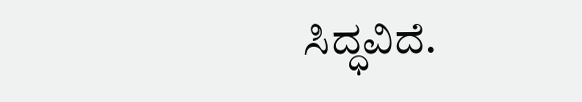ಸಿದ್ಧವಿದೆ.